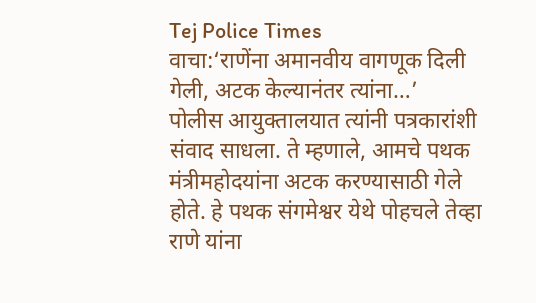Tej Police Times
वाचा:‘राणेंना अमानवीय वागणूक दिली गेली, अटक केल्यानंतर त्यांना…’
पोलीस आयुक्तालयात त्यांनी पत्रकारांशी संवाद साधला. ते म्हणाले, आमचे पथक मंत्रीमहोदयांना अटक करण्यासाठी गेले होते. हे पथक संगमेश्वर येथे पोहचले तेव्हा राणे यांना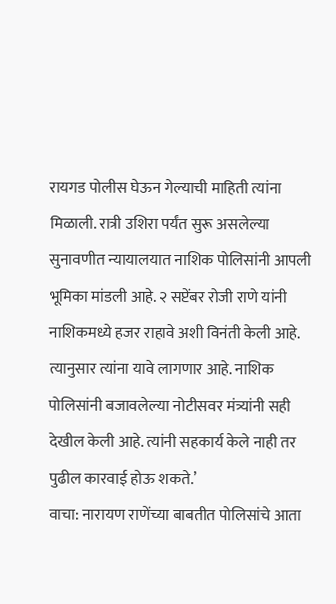रायगड पोलीस घेऊन गेल्याची माहिती त्यांना मिळाली. रात्री उशिरा पर्यंत सुरू असलेल्या सुनावणीत न्यायालयात नाशिक पोलिसांनी आपली भूमिका मांडली आहे. २ सप्टेंबर रोजी राणे यांनी नाशिकमध्ये हजर राहावे अशी विनंती केली आहे. त्यानुसार त्यांना यावे लागणार आहे. नाशिक पोलिसांनी बजावलेल्या नोटीसवर मंत्र्यांनी सही देखील केली आहे. त्यांनी सहकार्य केले नाही तर पुढील कारवाई होऊ शकते.’
वाचा: नारायण राणेंच्या बाबतीत पोलिसांचे आता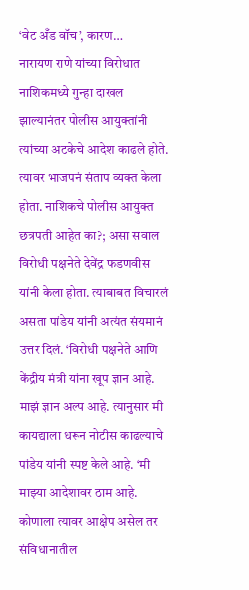‘वेट अँड वॉच’, कारण…
नारायण राणे यांच्या विरोधात नाशिकमध्ये गुन्हा दाखल झाल्यानंतर पोलीस आयुक्तांनी त्यांच्या अटकेचे आदेश काढले होते. त्यावर भाजपनं संताप व्यक्त केला होता. नाशिकचे पोलीस आयुक्त छत्रपती आहेत का?; असा सवाल विरोधी पक्षनेते देवेंद्र फडणवीस यांनी केला होता. त्याबाबत विचारलं असता पांडेय यांनी अत्यंत संयमानं उत्तर दिलं. ‘विरोधी पक्षनेते आणि केंद्रीय मंत्री यांना खूप ज्ञान आहे. माझं ज्ञान अल्प आहे. त्यानुसार मी कायद्याला धरून नोटीस काढल्याचे पांडेय यांनी स्पष्ट केले आहे. ‘मी माझ्या आदेशावर ठाम आहे. कोणाला त्यावर आक्षेप असेल तर संविधानातील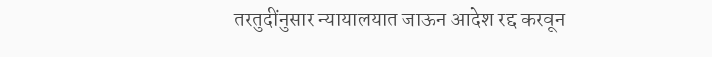तरतुदींनुसार न्यायालयात जाऊन आदेश रद्द करवून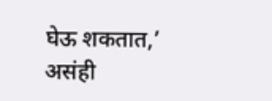घेऊ शकतात,’ असंही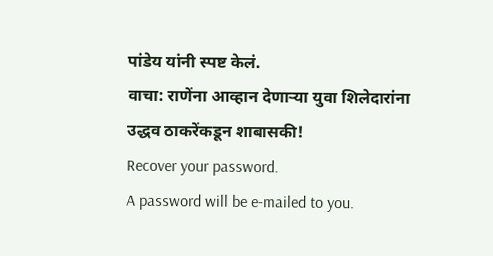पांडेय यांनी स्पष्ट केलं.
वाचा: राणेंना आव्हान देणाऱ्या युवा शिलेदारांना उद्धव ठाकरेंकडून शाबासकी!
Recover your password.
A password will be e-mailed to you.